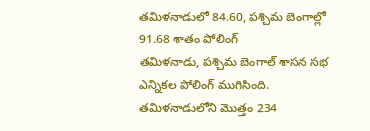తమిళనాడులో 84.60, పశ్చిమ బెంగాల్లో 91.68 శాతం పోలింగ్
తమిళనాడు, పశ్చిమ బెంగాల్ శాసన సభ ఎన్నికల పోలింగ్ ముగిసింది.
తమిళనాడులోని మొత్తం 234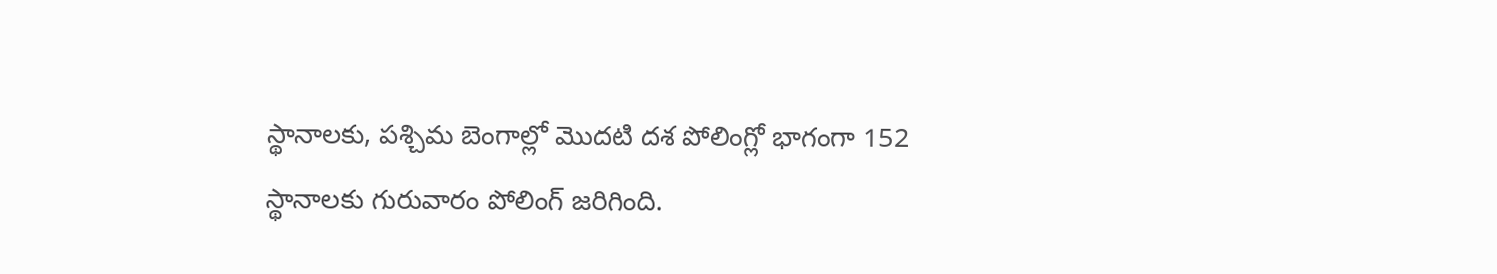స్థానాలకు, పశ్చిమ బెంగాల్లో మొదటి దశ పోలింగ్లో భాగంగా 152 స్థానాలకు గురువారం పోలింగ్ జరిగింది.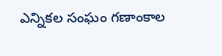ఎన్నికల సంఘం గణాంకాల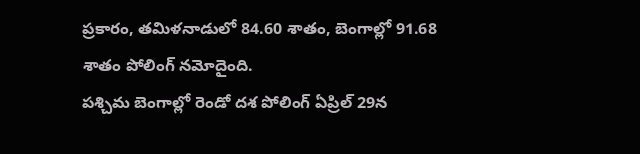ప్రకారం, తమిళనాడులో 84.60 శాతం, బెంగాల్లో 91.68 శాతం పోలింగ్ నమోదైంది.
పశ్చిమ బెంగాల్లో రెండో దశ పోలింగ్ ఏప్రిల్ 29న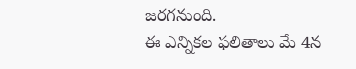జరగనుంది.
ఈ ఎన్నికల ఫలితాలు మే 4న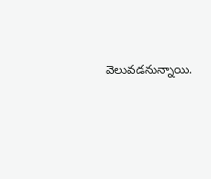వెలువడనున్నాయి.